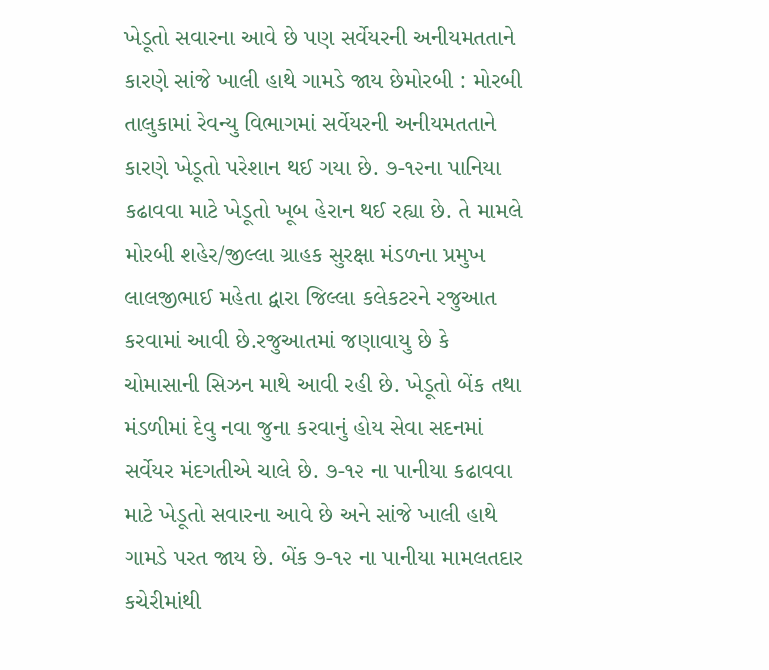ખેડૂતો સવારના આવે છે પણ સર્વેયરની અનીયમતતાને કારણે સાંજે ખાલી હાથે ગામડે જાય છેમોરબી : મોરબી તાલુકામાં રેવન્યુ વિભાગમાં સર્વેયરની અનીયમતતાને કારણે ખેડૂતો પરેશાન થઈ ગયા છે. ૭-૧૨ના પાનિયા કઢાવવા માટે ખેડૂતો ખૂબ હેરાન થઈ રહ્યા છે. તે મામલે મોરબી શહેર/જીલ્લા ગ્રાહક સુરક્ષા મંડળના પ્રમુખ લાલજીભાઈ મહેતા દ્વારા જિલ્લા કલેકટરને રજુઆત કરવામાં આવી છે.રજુઆતમાં જણાવાયુ છે કે ચોમાસાની સિઝન માથે આવી રહી છે. ખેડૂતો બેંક તથા મંડળીમાં દેવુ નવા જુના કરવાનું હોય સેવા સદનમાં સર્વેયર મંદગતીએ ચાલે છે. ૭-૧૨ ના પાનીયા કઢાવવા માટે ખેડૂતો સવારના આવે છે અને સાંજે ખાલી હાથે ગામડે પરત જાય છે. બેંક ૭-૧૨ ના પાનીયા મામલતદાર કચેરીમાંથી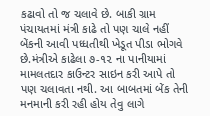કઢાવો તો જ ચલાવે છે. બાકી ગ્રામ પંચાયતમાં મંત્રી કાઢે તો પણ ચાલે નહીં બેંકની આવી પધ્ધતીથી ખેડૂત પીડા ભોગવે છે.મંત્રીએ કાઢેલા ૭-૧૨ ના પાનીયામાં મામલતદાર કાઉન્ટર સાઇન કરી આપે તો પણ ચલાવતા નથી. આ બાબતમાં બેંક તેની મનમાની કરી રહી હોય તેવુ લાગે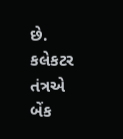છે. કલેકટર તંત્રએ બેંક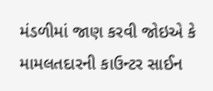મંડળીમાં જાણ કરવી જોઇએ કે મામલતદારની કાઉન્ટર સાઈન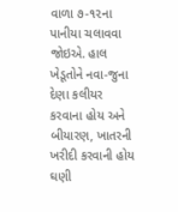વાળા ૭-૧૨ના પાનીયા ચલાવવા જોઇએ. હાલ ખેડૂતોને નવા-જુના દેણા કલીયર કરવાના હોય અને બીયારણ, ખાતરની ખરીદી કરવાની હોય ઘણી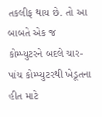તકલીફ થાય છે. તો આ બાબતે એક જ કોમ્પ્યુટરને બદલે ચાર-પાંચ કોમ્પ્યુટરથી ખેડૂતના હીત માટે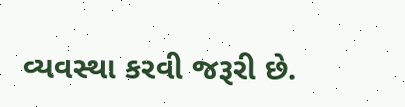વ્યવસ્થા કરવી જરૂરી છે.